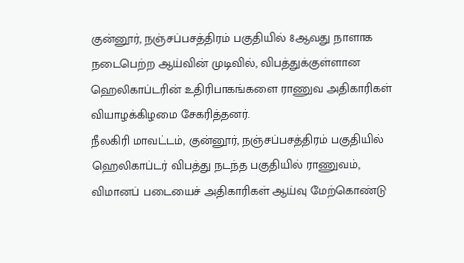குன்னூர், நஞ்சப்பசத்திரம் பகுதியில் 8ஆவது நாளாக நடைபெற்ற ஆய்வின் முடிவில், விபத்துக்குள்ளான ஹெலிகாப்டரின் உதிரிபாகங்களை ராணுவ அதிகாரிகள் வியாழக்கிழமை சேகரித்தனர்.
நீலகிரி மாவட்டம், குன்னூர், நஞ்சப்பசத்திரம் பகுதியில் ஹெலிகாப்டர் விபத்து நடந்த பகுதியில் ராணுவம், விமானப் படையைச் அதிகாரிகள் ஆய்வு மேற்கொண்டு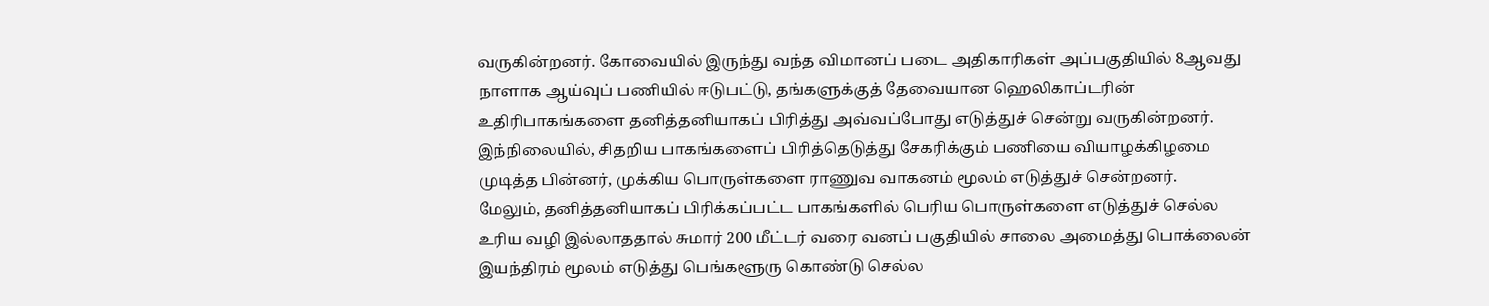வருகின்றனர். கோவையில் இருந்து வந்த விமானப் படை அதிகாரிகள் அப்பகுதியில் 8ஆவது நாளாக ஆய்வுப் பணியில் ஈடுபட்டு, தங்களுக்குத் தேவையான ஹெலிகாப்டரின் உதிரிபாகங்களை தனித்தனியாகப் பிரித்து அவ்வப்போது எடுத்துச் சென்று வருகின்றனர்.
இந்நிலையில், சிதறிய பாகங்களைப் பிரித்தெடுத்து சேகரிக்கும் பணியை வியாழக்கிழமை முடித்த பின்னர், முக்கிய பொருள்களை ராணுவ வாகனம் மூலம் எடுத்துச் சென்றனர்.
மேலும், தனித்தனியாகப் பிரிக்கப்பட்ட பாகங்களில் பெரிய பொருள்களை எடுத்துச் செல்ல உரிய வழி இல்லாததால் சுமார் 200 மீட்டர் வரை வனப் பகுதியில் சாலை அமைத்து பொக்லைன் இயந்திரம் மூலம் எடுத்து பெங்களூரு கொண்டு செல்ல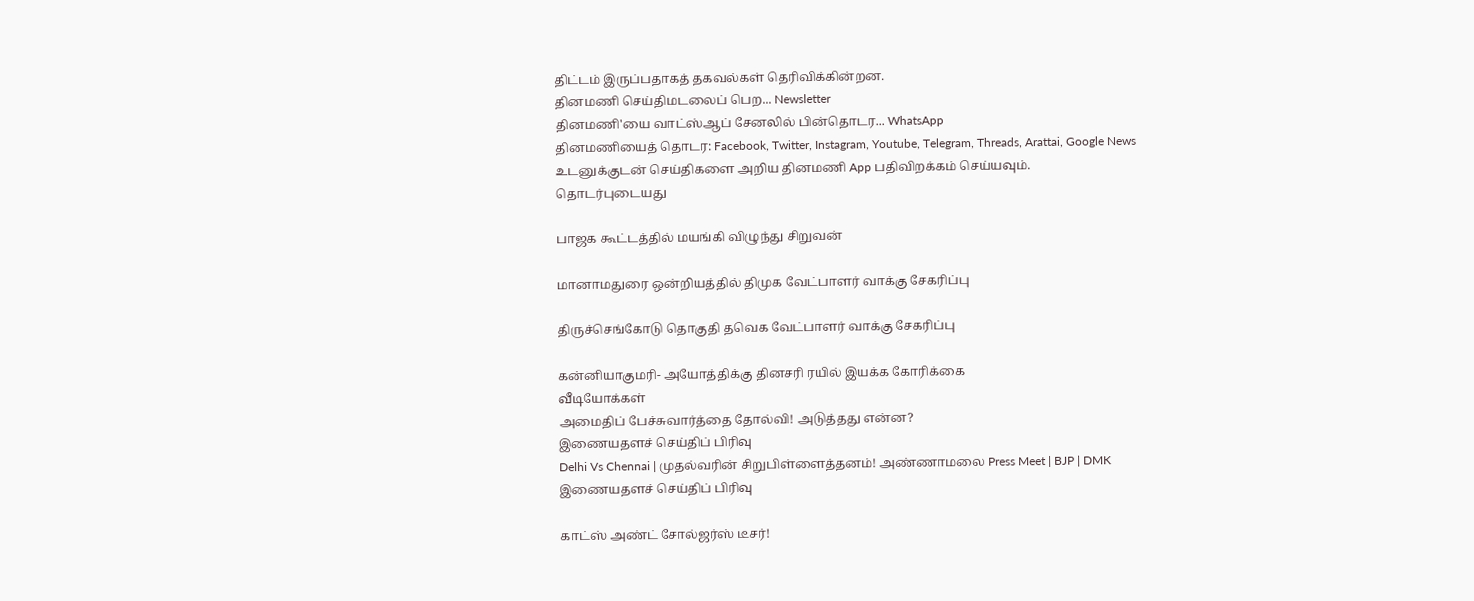திட்டம் இருப்பதாகத் தகவல்கள் தெரிவிக்கின்றன.
தினமணி செய்திமடலைப் பெற... Newsletter
தினமணி'யை வாட்ஸ்ஆப் சேனலில் பின்தொடர... WhatsApp
தினமணியைத் தொடர: Facebook, Twitter, Instagram, Youtube, Telegram, Threads, Arattai, Google News
உடனுக்குடன் செய்திகளை அறிய தினமணி App பதிவிறக்கம் செய்யவும்.
தொடர்புடையது

பாஜக கூட்டத்தில் மயங்கி விழுந்து சிறுவன்

மானாமதுரை ஒன்றியத்தில் திமுக வேட்பாளர் வாக்கு சேகரிப்பு

திருச்செங்கோடு தொகுதி தவெக வேட்பாளர் வாக்கு சேகரிப்பு

கன்னியாகுமரி- அயோத்திக்கு தினசரி ரயில் இயக்க கோரிக்கை
வீடியோக்கள்
அமைதிப் பேச்சுவார்த்தை தோல்வி! அடுத்தது என்ன?
இணையதளச் செய்திப் பிரிவு
Delhi Vs Chennai | முதல்வரின் சிறுபிள்ளைத்தனம்! அண்ணாமலை Press Meet | BJP | DMK
இணையதளச் செய்திப் பிரிவு

காட்ஸ் அண்ட் சோல்ஜர்ஸ் டீசர்!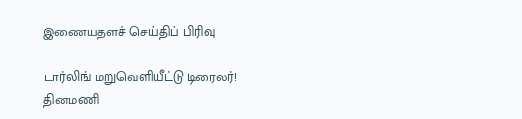இணையதளச் செய்திப் பிரிவு

டார்லிங் மறுவெளியீட்டு டிரைலர்!
தினமணி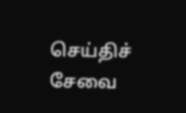செய்திச் சேவை